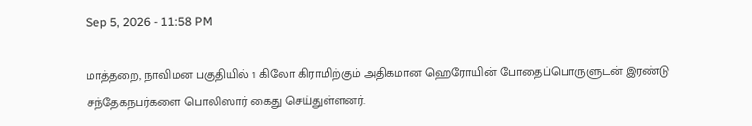Sep 5, 2026 - 11:58 PM

மாத்தறை, நாவிமன பகுதியில் 1 கிலோ கிராமிற்கும் அதிகமான ஹெரோயின் போதைப்பொருளுடன் இரண்டு சந்தேகநபர்களை பொலிஸார் கைது செய்துள்ளனர்.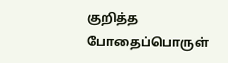குறித்த போதைப்பொருள்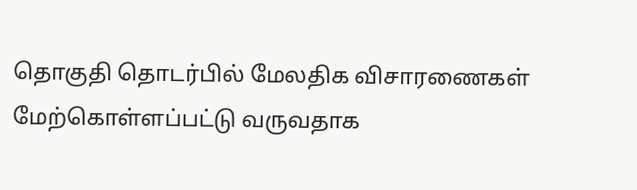தொகுதி தொடர்பில் மேலதிக விசாரணைகள் மேற்கொள்ளப்பட்டு வருவதாக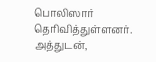பொலிஸார் தெரிவித்துள்ளனர்.
அத்துடன்,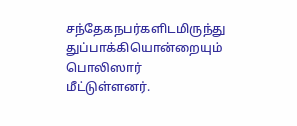சந்தேகநபர்களிடமிருந்து துப்பாக்கியொன்றையும் பொலிஸார் மீட்டுள்ளனர்.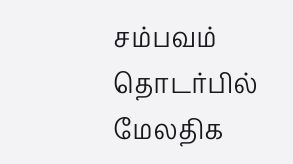சம்பவம் தொடர்பில் மேலதிக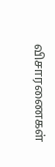விசாரணைகள்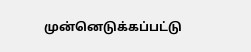முன்னெடுக்கப்பட்டு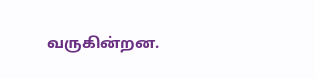வருகின்றன.